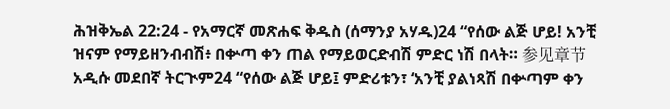ሕዝቅኤል 22:24 - የአማርኛ መጽሐፍ ቅዱስ (ሰማንያ አሃዱ)24 “የሰው ልጅ ሆይ! አንቺ ዝናም የማይዘንብብሽ፥ በቍጣ ቀን ጠል የማይወርድብሽ ምድር ነሽ በላት። 参见章节አዲሱ መደበኛ ትርጒም24 “የሰው ልጅ ሆይ፤ ምድሪቱን፣ ‘አንቺ ያልነጻሽ በቍጣም ቀን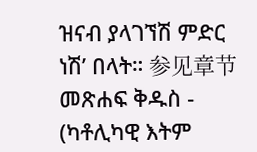ዝናብ ያላገኘሽ ምድር ነሽ’ በላት። 参见章节መጽሐፍ ቅዱስ - (ካቶሊካዊ እትም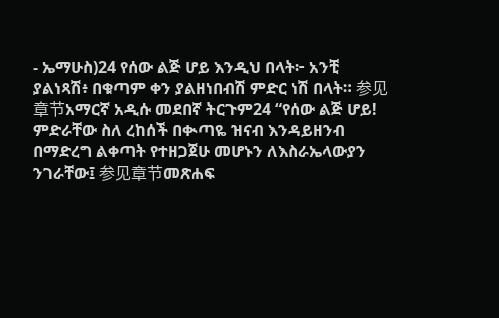- ኤማሁስ)24 የሰው ልጅ ሆይ እንዲህ በላት፦ አንቺ ያልነጻሽ፥ በቁጣም ቀን ያልዘነበብሽ ምድር ነሽ በላት። 参见章节አማርኛ አዲሱ መደበኛ ትርጉም24 “የሰው ልጅ ሆይ! ምድራቸው ስለ ረከሰች በቊጣዬ ዝናብ እንዳይዘንብ በማድረግ ልቀጣት የተዘጋጀሁ መሆኑን ለእስራኤላውያን ንገራቸው፤ 参见章节መጽሐፍ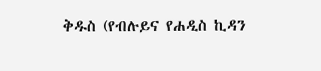ቅዱስ (የብሉይና የሐዲስ ኪዳን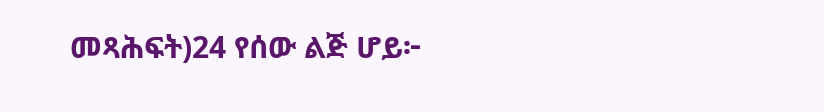መጻሕፍት)24 የሰው ልጅ ሆይ፦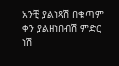አንቺ ያልነጻሽ በቁጣም ቀን ያልዘነበብሽ ምድር ነሽ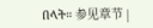በላት። 参见章节 |